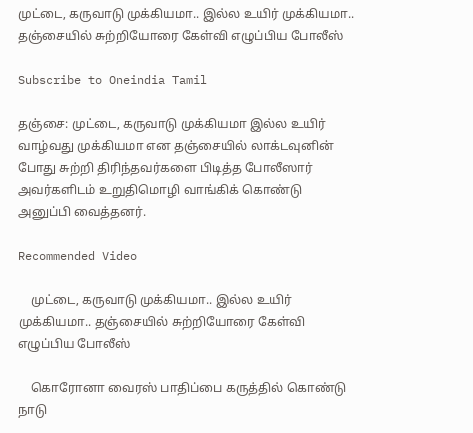முட்டை, கருவாடு முக்கியமா.. இல்ல உயிர் முக்கியமா.. தஞ்சையில் சுற்றியோரை கேள்வி எழுப்பிய போலீஸ்

Subscribe to Oneindia Tamil

தஞ்சை: முட்டை, கருவாடு முக்கியமா இல்ல உயிர் வாழ்வது முக்கியமா என தஞ்சையில் லாக்டவுனின் போது சுற்றி திரிந்தவர்களை பிடித்த போலீஸார் அவர்களிடம் உறுதிமொழி வாங்கிக் கொண்டு அனுப்பி வைத்தனர்.

Recommended Video

    முட்டை, கருவாடு முக்கியமா.. இல்ல உயிர் முக்கியமா.. தஞ்சையில் சுற்றியோரை கேள்வி எழுப்பிய போலீஸ்

    கொரோனா வைரஸ் பாதிப்பை கருத்தில் கொண்டு நாடு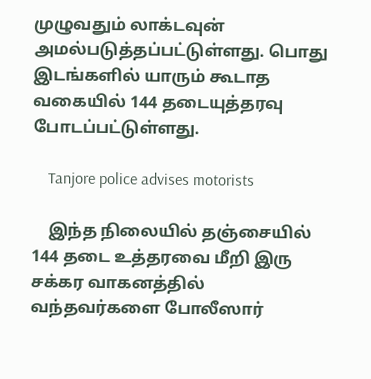முழுவதும் லாக்டவுன் அமல்படுத்தப்பட்டுள்ளது. பொது இடங்களில் யாரும் கூடாத வகையில் 144 தடையுத்தரவு போடப்பட்டுள்ளது.

    Tanjore police advises motorists

    இந்த நிலையில் தஞ்சையில் 144 தடை உத்தரவை மீறி இரு சக்கர வாகனத்தில் வந்தவர்களை போலீஸார்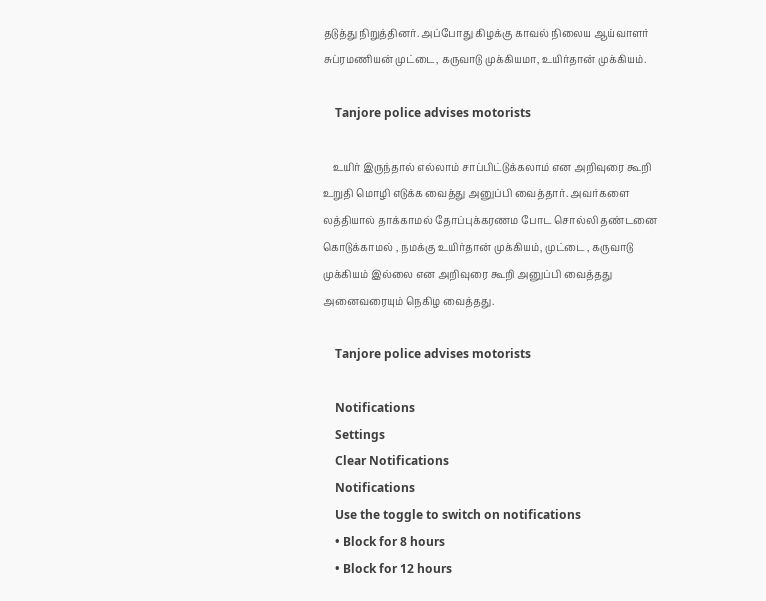தடுத்து நிறுத்தினர். அப்போது கிழக்கு காவல் நிலைய ஆய்வாளர் சுப்ரமணியன் முட்டை, கருவாடு முக்கியமா, உயிர்தான் முக்கியம்.

    Tanjore police advises motorists

    உயிர் இருந்தால் எல்லாம் சாப்பிட்டுக்கலாம் என அறிவுரை கூறி உறுதி மொழி எடுக்க வைத்து அனுப்பி வைத்தார். அவர்களை லத்தியால் தாக்காமல் தோப்புக்கரணம போட சொல்லி தண்டனை கொடுக்காமல் , நமக்கு உயிர்தான் முக்கியம், முட்டை , கருவாடு முக்கியம் இல்லை என அறிவுரை கூறி அனுப்பி வைத்தது அனைவரையும் நெகிழ வைத்தது.

    Tanjore police advises motorists

    Notifications
    Settings
    Clear Notifications
    Notifications
    Use the toggle to switch on notifications
    • Block for 8 hours
    • Block for 12 hours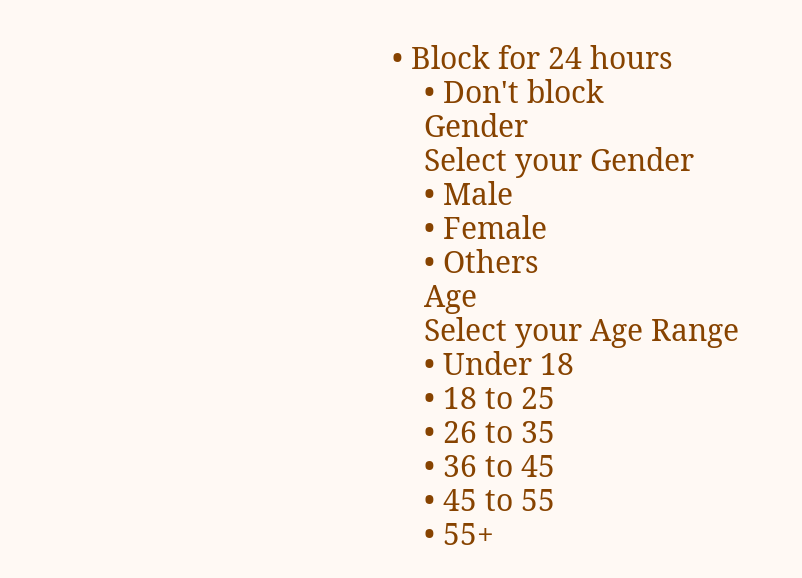• Block for 24 hours
    • Don't block
    Gender
    Select your Gender
    • Male
    • Female
    • Others
    Age
    Select your Age Range
    • Under 18
    • 18 to 25
    • 26 to 35
    • 36 to 45
    • 45 to 55
    • 55+